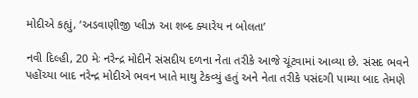મોદીએ કહ્યું, ‘અડવાણીજી પ્લીઝ આ શબ્દ ક્યારેય ન બોલતા’

નવી દિલ્હી, 20 મેઃ નરેન્દ્ર મોદીને સંસદીય દળના નેતા તરીકે આજે ચૂંટવામાં આવ્યા છે. સંસદ ભવને પહોંચ્યા બાદ નરેન્દ્ર મોદીએ ભવન ખાતે માથુ ટેકવ્યું હતું અને નેતા તરીકે પસંદગી પામ્યા બાદ તેમણે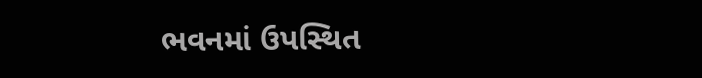ભવનમાં ઉપસ્થિત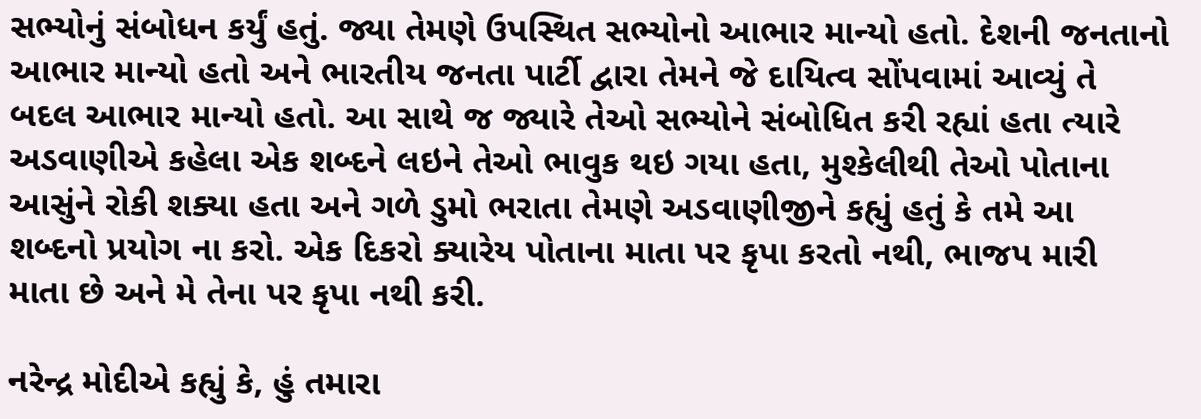સભ્યોનું સંબોધન કર્યું હતું. જ્યા તેમણે ઉપસ્થિત સભ્યોનો આભાર માન્યો હતો. દેશની જનતાનો આભાર માન્યો હતો અને ભારતીય જનતા પાર્ટી દ્વારા તેમને જે દાયિત્વ સોંપવામાં આવ્યું તે બદલ આભાર માન્યો હતો. આ સાથે જ જ્યારે તેઓ સભ્યોને સંબોધિત કરી રહ્યાં હતા ત્યારે અડવાણીએ કહેલા એક શબ્દને લઇને તેઓ ભાવુક થઇ ગયા હતા, મુશ્કેલીથી તેઓ પોતાના આસુંને રોકી શક્યા હતા અને ગળે ડુમો ભરાતા તેમણે અડવાણીજીને કહ્યું હતું કે તમે આ શબ્દનો પ્રયોગ ના કરો. એક દિકરો ક્યારેય પોતાના માતા પર કૃપા કરતો નથી, ભાજપ મારી માતા છે અને મે તેના પર કૃપા નથી કરી.

નરેન્દ્ર મોદીએ કહ્યું કે, હું તમારા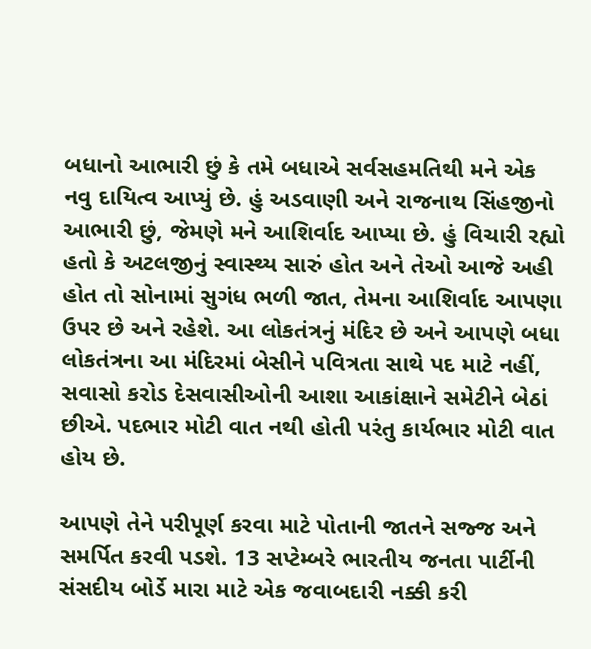બધાનો આભારી છું કે તમે બધાએ સર્વસહમતિથી મને એક નવુ દાયિત્વ આપ્યું છે. હું અડવાણી અને રાજનાથ સિંહજીનો આભારી છું, જેમણે મને આશિર્વાદ આપ્યા છે. હું વિચારી રહ્યો હતો કે અટલજીનું સ્વાસ્થ્ય સારું હોત અને તેઓ આજે અહી હોત તો સોનામાં સુગંધ ભળી જાત, તેમના આશિર્વાદ આપણા ઉપર છે અને રહેશે. આ લોકતંત્રનું મંદિર છે અને આપણે બધા લોકતંત્રના આ મંદિરમાં બેસીને પવિત્રતા સાથે પદ માટે નહીં, સવાસો કરોડ દેસવાસીઓની આશા આકાંક્ષાને સમેટીને બેઠાં છીએ. પદભાર મોટી વાત નથી હોતી પરંતુ કાર્યભાર મોટી વાત હોય છે.

આપણે તેને પરીપૂર્ણ કરવા માટે પોતાની જાતને સજ્જ અને સમર્પિત કરવી પડશે. 13 સપ્ટેમ્બરે ભારતીય જનતા પાર્ટીની સંસદીય બોર્ડે મારા માટે એક જવાબદારી નક્કી કરી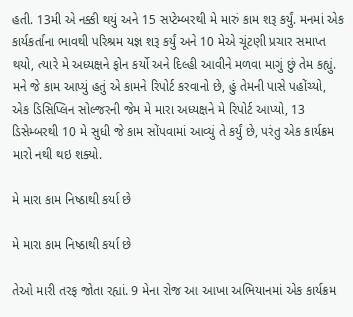હતી. 13મી એ નક્કી થયું અને 15 સપ્ટેમ્બરથી મે મારું કામ શરૂ કર્યું. મનમાં એક કાર્યકર્તાના ભાવથી પરિશ્રમ યજ્ઞ શરૂ કર્યું અને 10 મેએ ચૂંટણી પ્રચાર સમાપ્ત થયો, ત્યારે મે અધ્યક્ષને ફોન કર્યો અને દિલ્હી આવીને મળવા માગું છું તેમ કહ્યું. મને જે કામ આપ્યું હતું એ કામને રિપોર્ટ કરવાનો છે, હું તેમની પાસે પહોંચ્યો, એક ડિસિપ્લિન સોલ્જરની જેમ મે મારા અધ્યક્ષને મે રિપોર્ટ આપ્યો, 13 ડિસેમ્બરથી 10 મે સુધી જે કામ સોંપવામાં આવ્યું તે કર્યું છે, પરંતુ એક કાર્યક્રમ મારો નથી થઇ શક્યો.

મે મારા કામ નિષ્ઠાથી કર્યા છે

મે મારા કામ નિષ્ઠાથી કર્યા છે

તેઓ મારી તરફ જોતા રહ્યાં. 9 મેના રોજ આ આખા અભિયાનમાં એક કાર્યક્રમ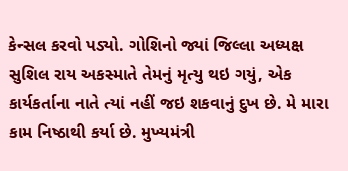કેન્સલ કરવો પડ્યો. ગોશિનો જ્યાં જિલ્લા અધ્યક્ષ સુશિલ રાય અકસ્માતે તેમનું મૃત્યુ થઇ ગયું, એક કાર્યકર્તાના નાતે ત્યાં નહીં જઇ શકવાનું દુખ છે. મે મારા કામ નિષ્ઠાથી કર્યા છે. મુખ્યમંત્રી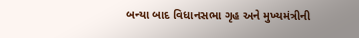બન્યા બાદ વિધાનસભા ગૃહ અને મુખ્યમંત્રીની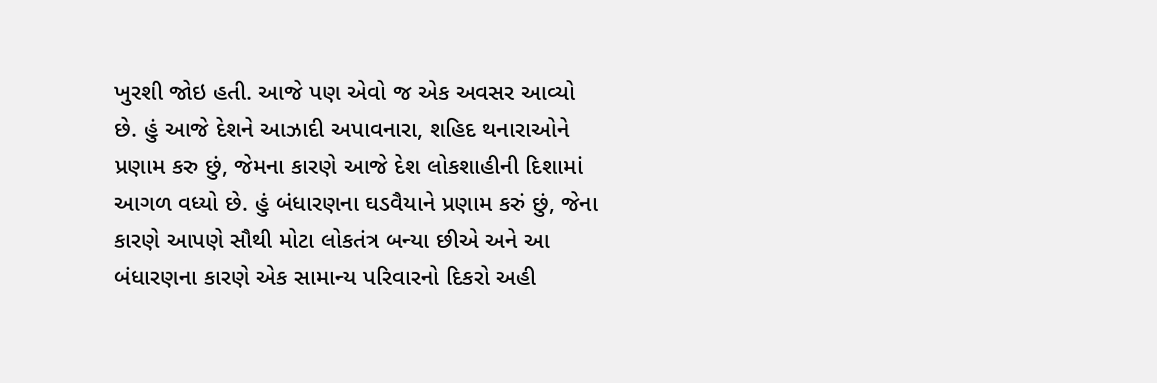ખુરશી જોઇ હતી. આજે પણ એવો જ એક અવસર આવ્યો છે. હું આજે દેશને આઝાદી અપાવનારા, શહિદ થનારાઓને પ્રણામ કરુ છું, જેમના કારણે આજે દેશ લોકશાહીની દિશામાં આગળ વધ્યો છે. હું બંધારણના ઘડવૈયાને પ્રણામ કરું છું, જેના કારણે આપણે સૌથી મોટા લોકતંત્ર બન્યા છીએ અને આ બંધારણના કારણે એક સામાન્ય પરિવારનો દિકરો અહી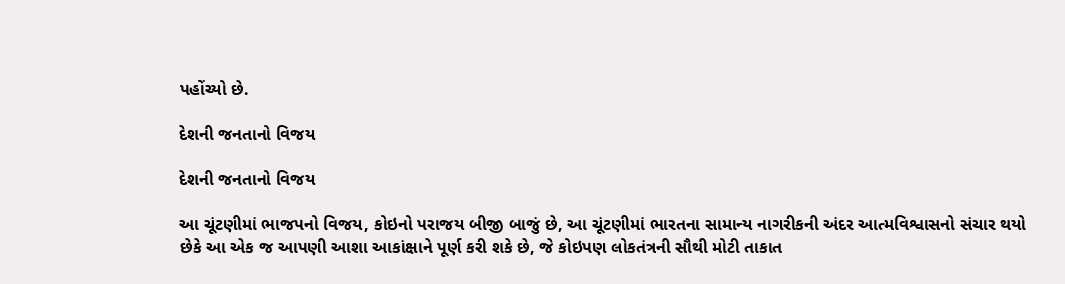પહોંચ્યો છે.

દેશની જનતાનો વિજય

દેશની જનતાનો વિજય

આ ચૂંટણીમાં ભાજપનો વિજય, કોઇનો પરાજય બીજી બાજું છે, આ ચૂંટણીમાં ભારતના સામાન્ય નાગરીકની અંદર આત્મવિશ્વાસનો સંચાર થયો છેકે આ એક જ આપણી આશા આકાંક્ષાને પૂર્ણ કરી શકે છે, જે કોઇપણ લોકતંત્રની સૌથી મોટી તાકાત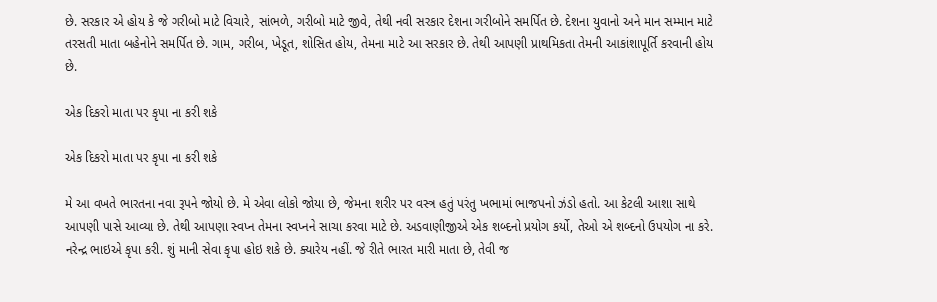છે. સરકાર એ હોય કે જે ગરીબો માટે વિચારે, સાંભળે, ગરીબો માટે જીવે, તેથી નવી સરકાર દેશના ગરીબોને સમર્પિત છે. દેશના યુવાનો અને માન સમ્માન માટે તરસતી માતા બહેનોને સમર્પિત છે. ગામ, ગરીબ, ખેડૂત, શોસિત હોય, તેમના માટે આ સરકાર છે. તેથી આપણી પ્રાથમિકતા તેમની આકાંશાપૂર્તિ કરવાની હોય છે.

એક દિકરો માતા પર કૃપા ના કરી શકે

એક દિકરો માતા પર કૃપા ના કરી શકે

મે આ વખતે ભારતના નવા રૂપને જોયો છે. મે એવા લોકો જોયા છે, જેમના શરીર પર વસ્ત્ર હતું પરંતુ ખભામાં ભાજપનો ઝંડો હતો. આ કેટલી આશા સાથે આપણી પાસે આવ્યા છે. તેથી આપણા સ્વપ્ન તેમના સ્વપ્નને સાચા કરવા માટે છે. અડવાણીજીએ એક શબ્દનો પ્રયોગ કર્યો, તેઓ એ શબ્દનો ઉપયોગ ના કરે. નરેન્દ્ર ભાઇએ કૃપા કરી. શું માની સેવા કૃપા હોઇ શકે છે. ક્યારેય નહીં. જે રીતે ભારત મારી માતા છે, તેવી જ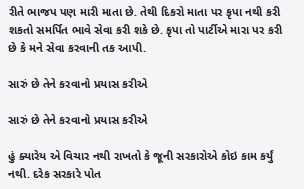રીતે ભાજપ પણ મારી માતા છે. તેથી દિકરો માતા પર કૃપા નથી કરી શકતો સમર્પિત ભાવે સેવા કરી શકે છે. કૃપા તો પાર્ટીએ મારા પર કરી છે કે મને સેવા કરવાની તક આપી.

સારું છે તેને કરવાનો પ્રયાસ કરીએ

સારું છે તેને કરવાનો પ્રયાસ કરીએ

હું ક્યારેય એ વિચાર નથી રાખતો કે જૂની સરકારોએ કોઇ કામ કર્યું નથી. દરેક સરકારે પોત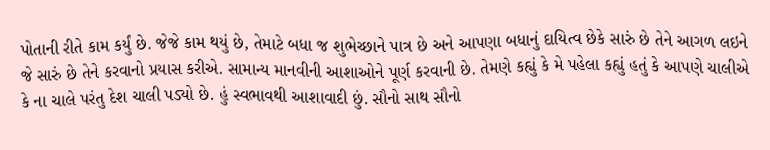પોતાની રીતે કામ કર્યું છે. જેજે કામ થયું છે, તેમાટે બધા જ શુભેચ્છાને પાત્ર છે અને આપણા બધાનું દાયિત્વ છેકે સારું છે તેને આગળ લઇને જે સારું છે તેને કરવાનો પ્રયાસ કરીએ. સામાન્ય માનવીની આશાઓને પૂર્ણ કરવાની છે. તેમણે કહ્યું કે મે પહેલા કહ્યું હતું કે આપણે ચાલીએ કે ના ચાલે પરંતુ દેશ ચાલી પડ્યો છે. હું સ્વભાવથી આશાવાદી છું. સૌનો સાથ સૌનો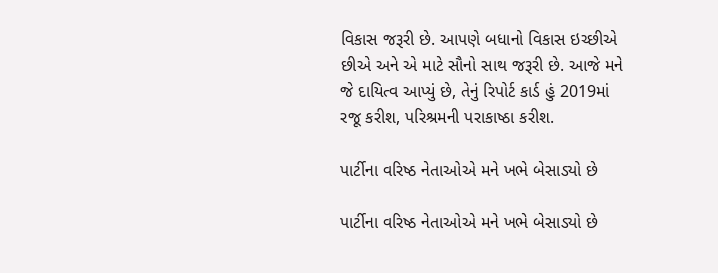વિકાસ જરૂરી છે. આપણે બધાનો વિકાસ ઇચ્છીએ છીએ અને એ માટે સૌનો સાથ જરૂરી છે. આજે મને જે દાયિત્વ આપ્યું છે, તેનું રિપોર્ટ કાર્ડ હું 2019માં રજૂ કરીશ, પરિશ્રમની પરાકાષ્ઠા કરીશ.

પાર્ટીના વરિષ્ઠ નેતાઓએ મને ખભે બેસાડ્યો છે

પાર્ટીના વરિષ્ઠ નેતાઓએ મને ખભે બેસાડ્યો છે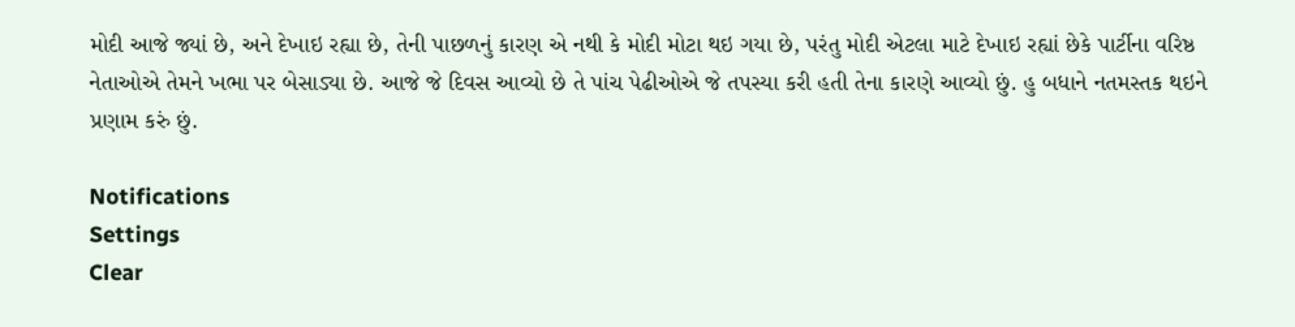મોદી આજે જ્યાં છે, અને દેખાઇ રહ્યા છે, તેની પાછળનું કારણ એ નથી કે મોદી મોટા થઇ ગયા છે, પરંતુ મોદી એટલા માટે દેખાઇ રહ્યાં છેકે પાર્ટીના વરિષ્ઠ નેતાઓએ તેમને ખભા પર બેસાડ્યા છે. આજે જે દિવસ આવ્યો છે તે પાંચ પેઢીઓએ જે તપસ્યા કરી હતી તેના કારણે આવ્યો છું. હુ બધાને નતમસ્તક થઇને પ્રણામ કરું છું.

Notifications
Settings
Clear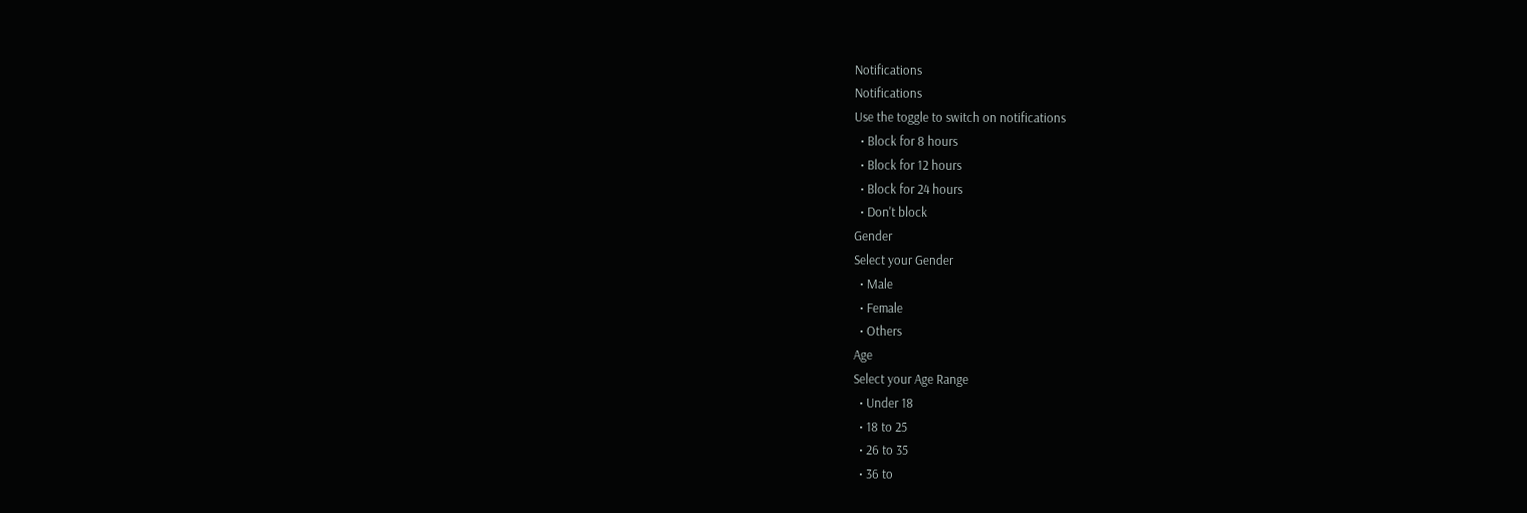Notifications
Notifications
Use the toggle to switch on notifications
  • Block for 8 hours
  • Block for 12 hours
  • Block for 24 hours
  • Don't block
Gender
Select your Gender
  • Male
  • Female
  • Others
Age
Select your Age Range
  • Under 18
  • 18 to 25
  • 26 to 35
  • 36 to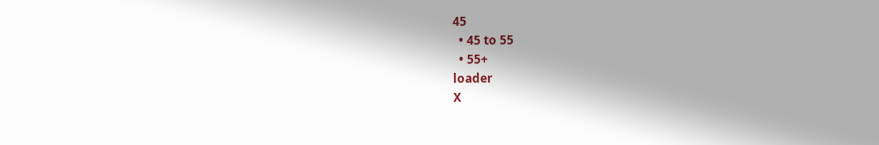45
  • 45 to 55
  • 55+
loader
X